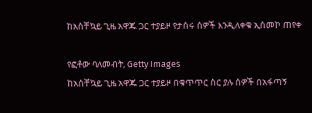ከአስቸኳይ ጊዜ አዋጁ ጋር ተያይዞ የታሰሩ ሰዎች እንዲለቀቁ ኢሰመኮ ጠየቀ

የፎቶው ባለመብት, Getty Images
ከአስቸኳይ ጊዜ አዋጁ ጋር ተያይዞ በቁጥጥር ስር ያሉ ሰዎች በአፋጣኝ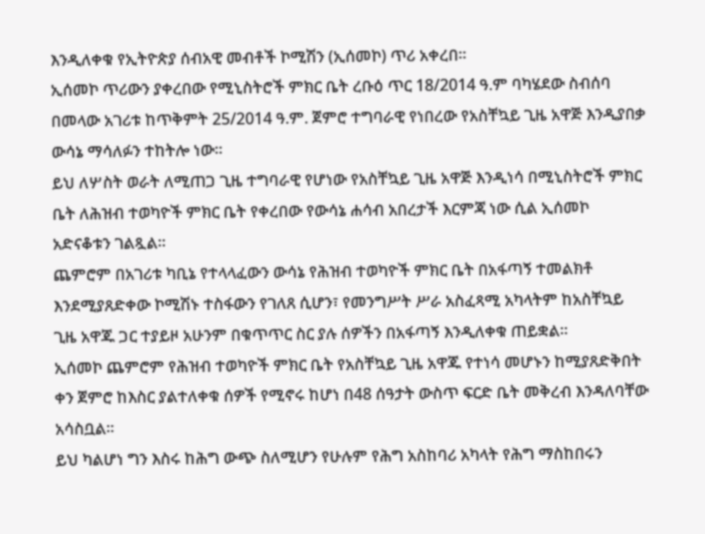እንዲለቀቁ የኢትዮጵያ ሰብአዊ መብቶች ኮሚሽን (ኢሰመኮ) ጥሪ አቀረበ።
ኢሰመኮ ጥሪውን ያቀረበው የሚኒስትሮች ምክር ቤት ረቡዕ ጥር 18/2014 ዓ.ም ባካሄደው ስብሰባ በመላው አገሪቱ ከጥቅምት 25/2014 ዓ.ም. ጀምሮ ተግባራዊ የነበረው የአስቸኳይ ጊዜ አዋጅ እንዲያበቃ ውሳኔ ማሳለፉን ተከትሎ ነው።
ይህ ለሦስት ወራት ለሚጠጋ ጊዜ ተግባራዊ የሆነው የአስቸኳይ ጊዜ አዋጅ እንዲነሳ በሚኒስትሮች ምክር ቤት ለሕዝብ ተወካዮች ምክር ቤት የቀረበው የውሳኔ ሐሳብ አበረታች እርምጃ ነው ሲል ኢሰመኮ አድናቆቱን ገልጿል።
ጨምሮም በአገሪቱ ካቢኔ የተላላፈውን ውሳኔ የሕዝብ ተወካዮች ምክር ቤት በአፋጣኝ ተመልክቶ እንደሚያጸድቀው ኮሚሽኑ ተስፋውን የገለጸ ሲሆን፣ የመንግሥት ሥራ አስፈጻሚ አካላትም ከአስቸኳይ ጊዜ አዋጁ ጋር ተያይዞ አሁንም በቁጥጥር ስር ያሉ ሰዎችን በአፋጣኝ እንዲለቀቁ ጠይቋል።
ኢሰመኮ ጨምሮም የሕዝብ ተወካዮች ምክር ቤት የአስቸኳይ ጊዜ አዋጁ የተነሳ መሆኑን ከሚያጸድቅበት ቀን ጀምሮ ከእስር ያልተለቀቁ ሰዎች የሚኖሩ ከሆነ በ48 ሰዓታት ውስጥ ፍርድ ቤት መቅረብ እንዳለባቸው አሳስቧል።
ይህ ካልሆነ ግን እስሩ ከሕግ ውጭ ስለሚሆን የሁሉም የሕግ አስከባሪ አካላት የሕግ ማስከበሩን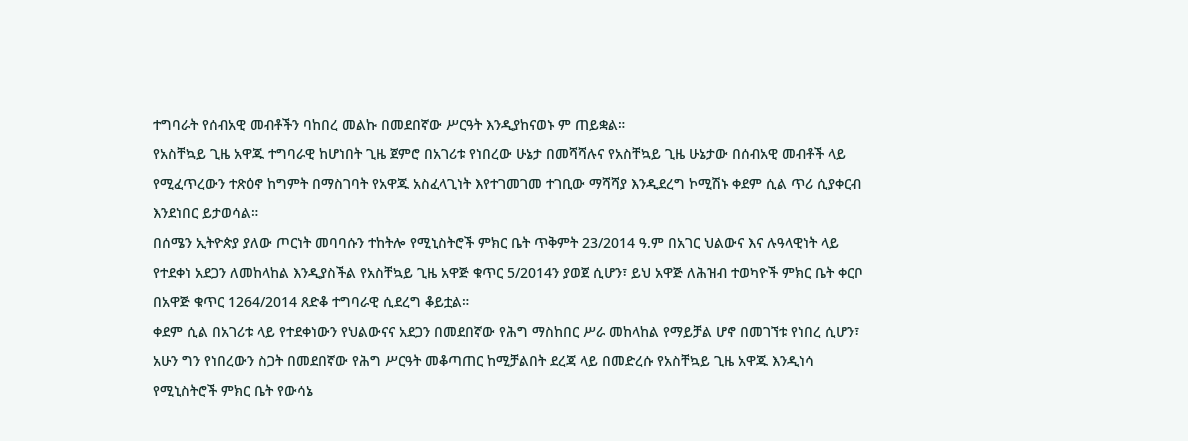ተግባራት የሰብአዊ መብቶችን ባከበረ መልኩ በመደበኛው ሥርዓት እንዲያከናወኑ ም ጠይቋል።
የአስቸኳይ ጊዜ አዋጁ ተግባራዊ ከሆነበት ጊዜ ጀምሮ በአገሪቱ የነበረው ሁኔታ በመሻሻሉና የአስቸኳይ ጊዜ ሁኔታው በሰብአዊ መብቶች ላይ የሚፈጥረውን ተጽዕኖ ከግምት በማስገባት የአዋጁ አስፈላጊነት እየተገመገመ ተገቢው ማሻሻያ እንዲደረግ ኮሚሽኑ ቀደም ሲል ጥሪ ሲያቀርብ እንደነበር ይታወሳል።
በሰሜን ኢትዮጵያ ያለው ጦርነት መባባሱን ተከትሎ የሚኒስትሮች ምክር ቤት ጥቅምት 23/2014 ዓ.ም በአገር ህልውና እና ሉዓላዊነት ላይ የተደቀነ አደጋን ለመከላከል እንዲያስችል የአስቸኳይ ጊዜ አዋጅ ቁጥር 5/2014ን ያወጀ ሲሆን፣ ይህ አዋጅ ለሕዝብ ተወካዮች ምክር ቤት ቀርቦ በአዋጅ ቁጥር 1264/2014 ጸድቆ ተግባራዊ ሲደረግ ቆይቷል።
ቀደም ሲል በአገሪቱ ላይ የተደቀነውን የህልውናና አደጋን በመደበኛው የሕግ ማስከበር ሥራ መከላከል የማይቻል ሆኖ በመገኘቱ የነበረ ሲሆን፣ አሁን ግን የነበረውን ስጋት በመደበኛው የሕግ ሥርዓት መቆጣጠር ከሚቻልበት ደረጃ ላይ በመድረሱ የአስቸኳይ ጊዜ አዋጁ እንዲነሳ የሚኒስትሮች ምክር ቤት የውሳኔ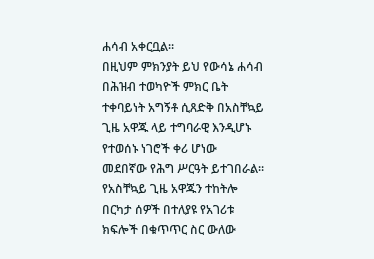ሐሳብ አቀርቧል።
በዚህም ምክንያት ይህ የውሳኔ ሐሳብ በሕዝብ ተወካዮች ምክር ቤት ተቀባይነት አግኝቶ ሲጸድቅ በአስቸኳይ ጊዜ አዋጁ ላይ ተግባራዊ እንዲሆኑ የተወሰኑ ነገሮች ቀሪ ሆነው መደበኛው የሕግ ሥርዓት ይተገበራል።
የአስቸኳይ ጊዜ አዋጁን ተከትሎ በርካታ ሰዎች በተለያዩ የአገሪቱ ክፍሎች በቁጥጥር ስር ውለው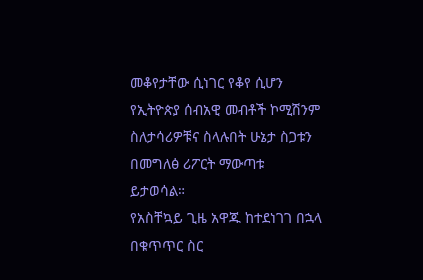መቆየታቸው ሲነገር የቆየ ሲሆን የኢትዮጵያ ሰብአዊ መብቶች ኮሚሽንም ስለታሳሪዎቹና ስላሉበት ሁኔታ ስጋቱን በመግለፅ ሪፖርት ማውጣቱ ይታወሳል።
የአስቸኳይ ጊዜ አዋጁ ከተደነገገ በኋላ በቁጥጥር ስር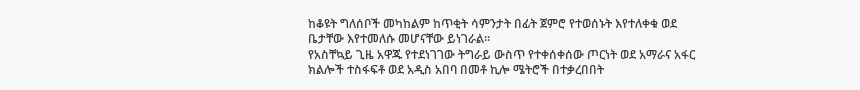ከቆዩት ግለሰቦች መካከልም ከጥቂት ሳምንታት በፊት ጀምሮ የተወሰኑት እየተለቀቁ ወደ ቤታቸው እየተመለሱ መሆናቸው ይነገራል።
የአስቸኳይ ጊዜ አዋጁ የተደነገገው ትግራይ ውስጥ የተቀሰቀሰው ጦርነት ወደ አማራና አፋር ክልሎች ተስፋፍቶ ወደ አዲስ አበባ በመቶ ኪሎ ሜትሮች በተቃረበበት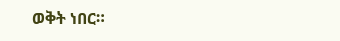ወቅት ነበር።